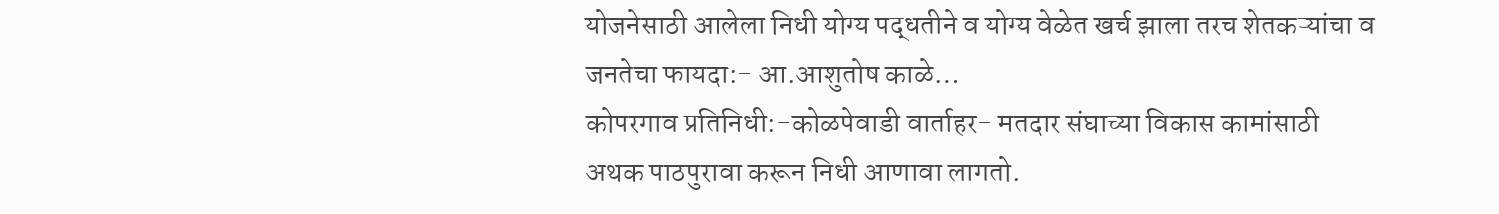योजनेसाठी आलेला निधी योग्य पद्धतीने व योग्य वेळेत खर्च झाला तरच शेतकऱ्यांचा व जनतेचा फायदा:- आ.आशुतोष काळे…
कोपरगाव प्रतिनिधी:-कोळपेवाडी वार्ताहर- मतदार संघाच्या विकास कामांसाठी अथक पाठपुरावा करून निधी आणावा लागतो.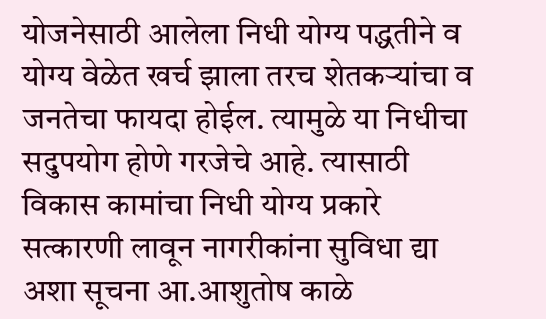योजनेसाठी आलेला निधी योग्य पद्धतीने व योग्य वेळेत खर्च झाला तरच शेतकऱ्यांचा व जनतेचा फायदा होईल. त्यामुळे या निधीचा सदुपयोग होणे गरजेचे आहे. त्यासाठी विकास कामांचा निधी योग्य प्रकारे सत्कारणी लावून नागरीकांना सुविधा द्या अशा सूचना आ.आशुतोष काळे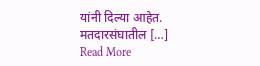यांनी दिल्या आहेत. मतदारसंघातील […]
Read More